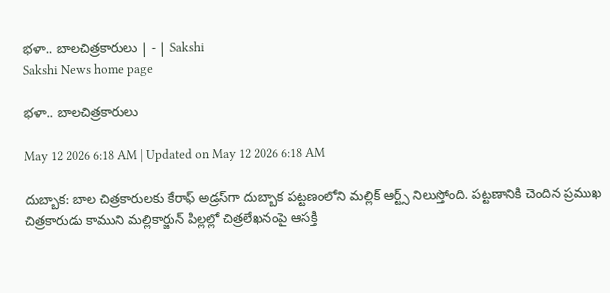భళా.. బాలచిత్రకారులు | - | Sakshi
Sakshi News home page

భళా.. బాలచిత్రకారులు

May 12 2026 6:18 AM | Updated on May 12 2026 6:18 AM

దుబ్బాక: బాల చిత్రకారులకు కేరాఫ్‌ అడ్రస్‌గా దుబ్బాక పట్టణంలోని మల్లిక్‌ ఆర్ట్స్‌ నిలుస్తోంది. పట్టణానికి చెందిన ప్రముఖ చిత్రకారుడు కాముని మల్లికార్జున్‌ పిల్లల్లో చిత్రలేఖనంపై ఆసక్తి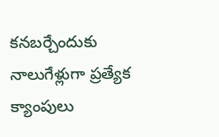కనబర్చేందుకు నాలుగేళ్లుగా ప్రత్యేక క్యాంపులు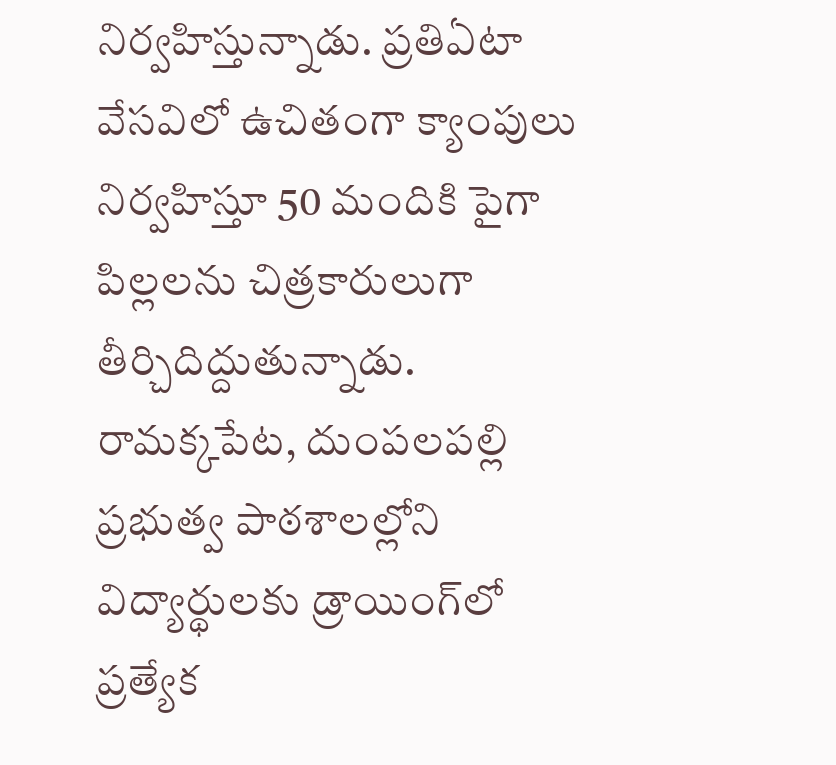నిర్వహిస్తున్నాడు. ప్రతిఏటా వేసవిలో ఉచితంగా క్యాంపులు నిర్వహిస్తూ 50 మందికి పైగా పిల్లలను చిత్రకారులుగా తీర్చిదిద్దుతున్నాడు. రామక్కపేట, దుంపలపల్లి ప్రభుత్వ పాఠశాలల్లోని విద్యార్థులకు డ్రాయింగ్‌లో ప్రత్యేక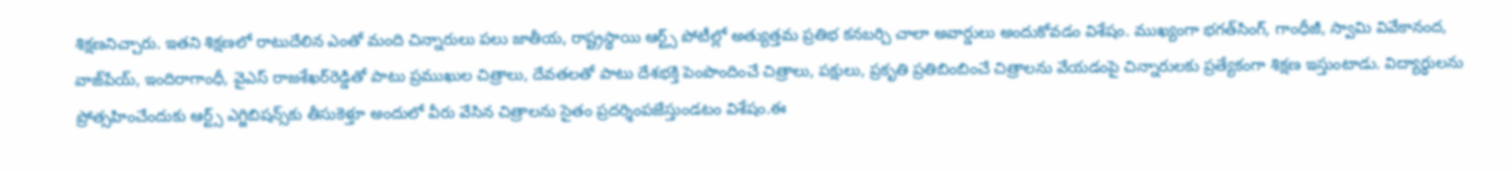శిక్షణనిచ్చారు. ఇతని శిక్షణలో రాటుదేలిన ఎంతో మంది చిన్నారులు పలు జాతీయ, రాష్ట్రస్థాయి ఆర్ట్స్‌ పోటీల్లో అత్యుత్తమ ప్రతిభ కనబర్చి చాలా అవార్డులు అందుకోవడం విశేషం. ముఖ్యంగా భగత్‌సింగ్‌, గాంధీజీ, స్వామి వివేకానంద, వాజ్‌పేయ్‌, ఇందిరాగాంధీ, వైఎస్‌ రాజశేఖర్‌రెడ్డితో పాటు ప్రముఖుల చిత్రాలు, దేవతలతో పాటు దేశభక్తి పెంపొందించే చిత్రాలు, పక్షులు, ప్రకృతి ప్రతిబింబించే చిత్రాలను వేయడంపై చిన్నారులకు ప్రత్యేకంగా శిక్షణ ఇస్తుంటాడు. విద్యార్థులను ప్రోత్సహించేందుకు ఆర్ట్స్‌ ఎగ్జిబిషన్స్‌కు తీసుకెళ్తూ అందులో వీరు వేసిన చిత్రాలను సైతం ప్రదర్శింపజేస్తుండటం విశేషం.ఈ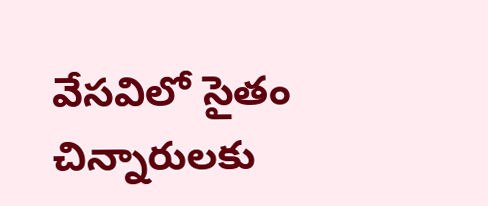వేసవిలో సైతం చిన్నారులకు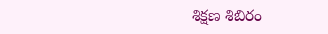శిక్షణ శిబిరం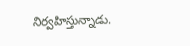నిర్వహిస్తున్నాడు.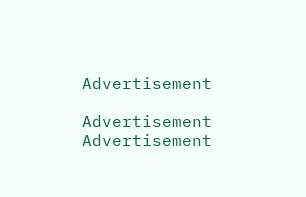Advertisement

Advertisement
Advertisement